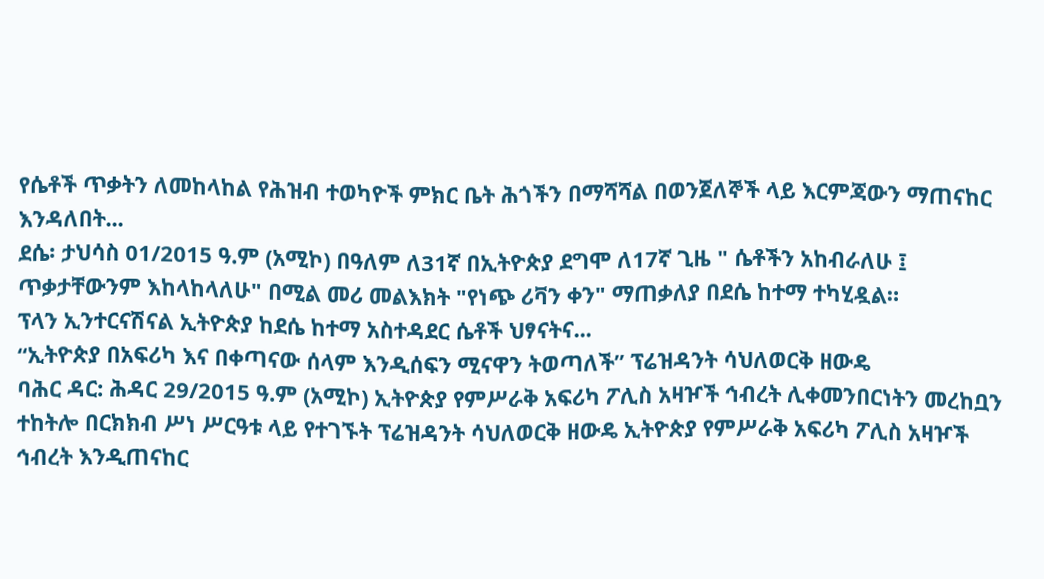የሴቶች ጥቃትን ለመከላከል የሕዝብ ተወካዮች ምክር ቤት ሕጎችን በማሻሻል በወንጀለኞች ላይ እርምጃውን ማጠናከር እንዳለበት...
ደሴ፡ ታህሳስ 01/2015 ዓ.ም (አሚኮ) በዓለም ለ31ኛ በኢትዮጵያ ደግሞ ለ17ኛ ጊዜ " ሴቶችን አከብራለሁ ፤ ጥቃታቸውንም እከላከላለሁ" በሚል መሪ መልእክት "የነጭ ሪቫን ቀን" ማጠቃለያ በደሴ ከተማ ተካሂዷል።
ፕላን ኢንተርናሽናል ኢትዮጵያ ከደሴ ከተማ አስተዳደር ሴቶች ህፃናትና...
“ኢትዮጵያ በአፍሪካ እና በቀጣናው ሰላም እንዲሰፍን ሚናዋን ትወጣለች” ፕሬዝዳንት ሳህለወርቅ ዘውዴ
ባሕር ዳር: ሕዳር 29/2015 ዓ.ም (አሚኮ) ኢትዮጵያ የምሥራቅ አፍሪካ ፖሊስ አዛዦች ኅብረት ሊቀመንበርነትን መረከቧን ተከትሎ በርክክብ ሥነ ሥርዓቱ ላይ የተገኙት ፕሬዝዳንት ሳህለወርቅ ዘውዴ ኢትዮጵያ የምሥራቅ አፍሪካ ፖሊስ አዛዦች ኅብረት እንዲጠናከር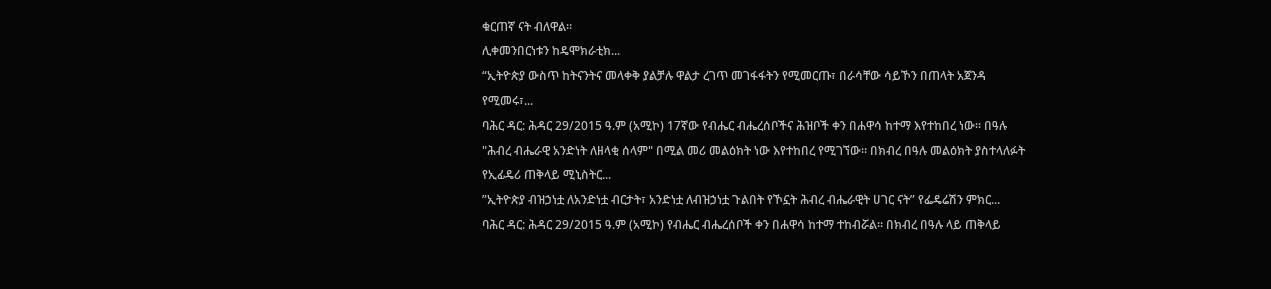ቁርጠኛ ናት ብለዋል።
ሊቀመንበርነቱን ከዴሞክራቲክ...
“ኢትዮጵያ ውስጥ ከትናንትና መላቀቅ ያልቻሉ ዋልታ ረገጥ መገፋፋትን የሚመርጡ፣ በራሳቸው ሳይኾን በጠላት አጀንዳ የሚመሩ፣...
ባሕር ዳር: ሕዳር 29/2015 ዓ.ም (አሚኮ) 17ኛው የብሔር ብሔረሰቦችና ሕዝቦች ቀን በሐዋሳ ከተማ እየተከበረ ነው። በዓሉ "ሕብረ ብሔራዊ አንድነት ለዘላቂ ሰላም" በሚል መሪ መልዕክት ነው እየተከበረ የሚገኘው። በክብረ በዓሉ መልዕክት ያስተላለፉት የኢፊዴሪ ጠቅላይ ሚኒስትር...
ʺኢትዮጵያ ብዝኃነቷ ለአንድነቷ ብርታት፣ አንድነቷ ለብዝኃነቷ ጉልበት የኾኗት ሕብረ ብሔራዊት ሀገር ናት” የፌዴሬሽን ምክር...
ባሕር ዳር: ሕዳር 29/2015 ዓ.ም (አሚኮ) የብሔር ብሔረሰቦች ቀን በሐዋሳ ከተማ ተከብሯል፡፡ በክብረ በዓሉ ላይ ጠቅላይ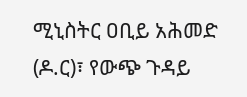ሚኒስትር ዐቢይ አሕመድ (ዶ.ር)፣ የውጭ ጉዳይ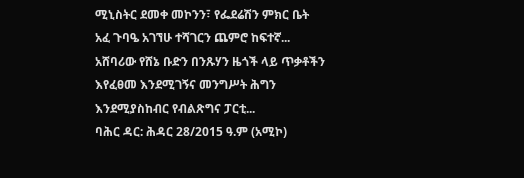ሚኒስትር ደመቀ መኮንን፣ የፌደሬሽን ምክር ቤት አፈ ጉባዔ አገኘሁ ተሻገርን ጨምሮ ከፍተኛ...
አሸባሪው የሸኔ ቡድን በንጹሃን ዜጎች ላይ ጥቃቶችን እየፈፀመ እንደሚገኝና መንግሥት ሕግን እንደሚያስከብር የብልጽግና ፓርቲ...
ባሕር ዳር: ሕዳር 28/2015 ዓ.ም (አሚኮ)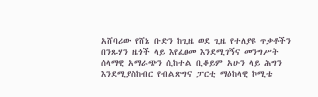አሸባሪው የሸኔ ቡድን ከጊዜ ወደ ጊዜ የተለያዩ ጥቃቶችን በንጹሃን ዜጎች ላይ እየፈፀመ እንደሚገኝና መንግሥት ሰላማዊ አማራጭን ሲከተል ቢቆይም አሁን ላይ ሕግን እንደሚያስከብር የብልጽግና ፓርቲ ማዕከላዊ ኮሚቴ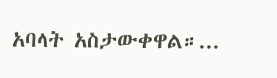አባላት አስታውቀዋል።...